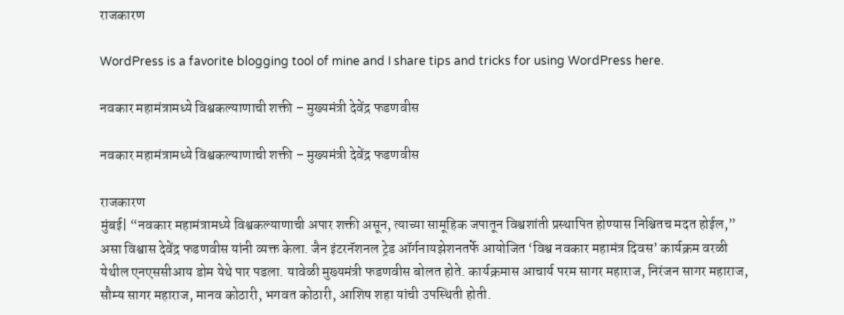राजकारण

WordPress is a favorite blogging tool of mine and I share tips and tricks for using WordPress here.

नवकार महामंत्रामध्ये विश्वकल्याणाची शक्ती – मुख्यमंत्री देवेंद्र फडणवीस

नवकार महामंत्रामध्ये विश्वकल्याणाची शक्ती – मुख्यमंत्री देवेंद्र फडणवीस

राजकारण
मुंबई| “नवकार महामंत्रामध्ये विश्वकल्याणाची अपार शक्ती असून, त्याच्या सामूहिक जपातून विश्वशांती प्रस्थापित होण्यास निश्चितच मदत होईल,” असा विश्वास देवेंद्र फडणवीस यांनी व्यक्त केला. जैन इंटरनॅशनल ट्रेड ऑर्गनायझेशनतर्फे आयोजित ‘विश्व नवकार महामंत्र दिवस’ कार्यक्रम वरळी येथील एनएससीआय डोम येथे पार पडला. यावेळी मुख्यमंत्री फडणवीस बोलत होते. कार्यक्रमास आचार्य परम सागर महाराज, निरंजन सागर महाराज, सौम्य सागर महाराज, मानव कोठारी, भगवत कोठारी, आशिष शहा यांची उपस्थिती होती.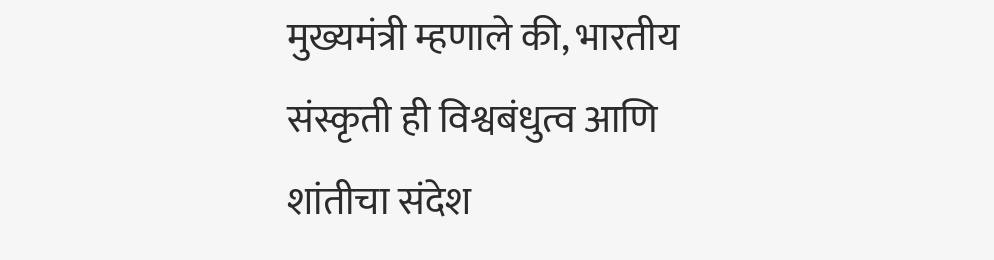मुख्यमंत्री म्हणाले की, भारतीय संस्कृती ही विश्वबंधुत्व आणि शांतीचा संदेश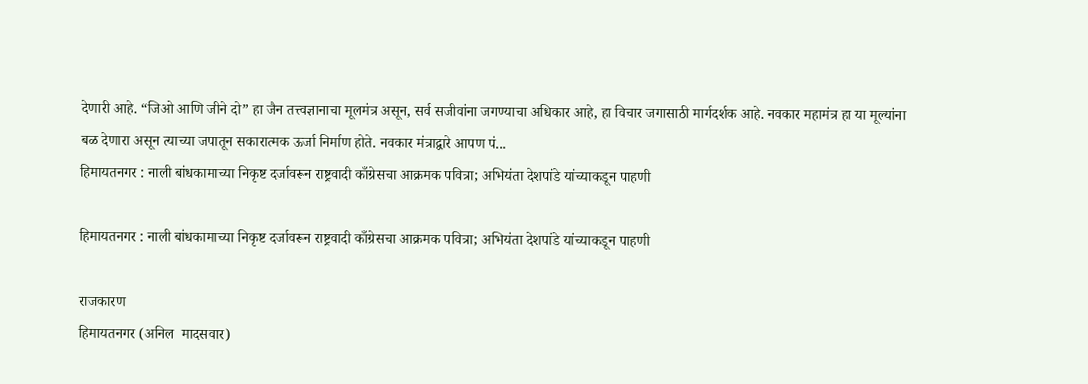देणारी आहे. “जिओ आणि जीने दो” हा जैन तत्त्वज्ञानाचा मूलमंत्र असून, सर्व सजीवांना जगण्याचा अधिकार आहे, हा विचार जगासाठी मार्गदर्शक आहे. नवकार महामंत्र हा या मूल्यांना बळ देणारा असून त्याच्या जपातून सकारात्मक ऊर्जा निर्माण होते. नवकार मंत्राद्वारे आपण पं...
हिमायतनगर : नाली बांधकामाच्या निकृष्ट दर्जावरून राष्ट्रवादी काँग्रेसचा आक्रमक पवित्रा; अभियंता देशपांडे यांच्याकडून पाहणी

हिमायतनगर : नाली बांधकामाच्या निकृष्ट दर्जावरून राष्ट्रवादी काँग्रेसचा आक्रमक पवित्रा; अभियंता देशपांडे यांच्याकडून पाहणी

राजकारण
हिमायतनगर (अनिल  मादसवार)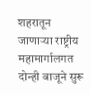शहरातून जाणाऱ्या राष्ट्रीय महामार्गालगत दोन्ही बाजूने सुरू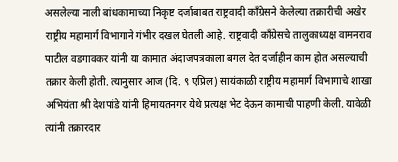असलेल्या नाली बांधकामाच्या निकृष्ट दर्जाबाबत राष्ट्रवादी काँग्रेसने केलेल्या तक्रारीची अखेर राष्ट्रीय महामार्ग विभागाने गंभीर दखल घेतली आहे. राष्ट्रवादी काँग्रेसचे तालुकाध्यक्ष वामनराव पाटील वडगावकर यांनी या कामात अंदाजपत्रकाला बगल देत दर्जाहीन काम होत असल्याची तक्रार केली होती. त्यानुसार आज (दि. ९ एप्रिल) सायंकाळी राष्ट्रीय महामार्ग विभागाचे शाखा अभियंता श्री देशपांडे यांनी हिमायतनगर येथे प्रत्यक्ष भेट देऊन कामाची पाहणी केली. यावेळी त्यांनी तक्रारदार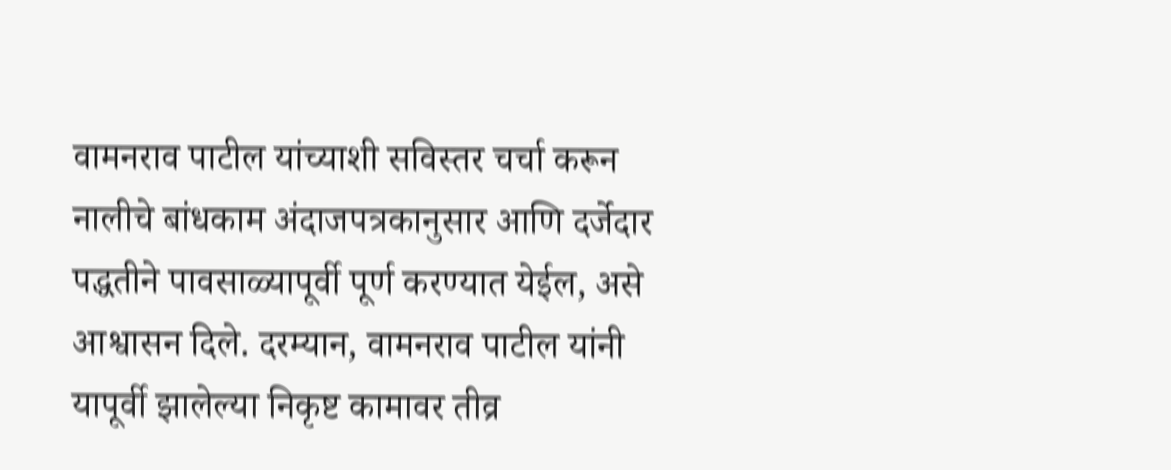वामनराव पाटील यांच्याशी सविस्तर चर्चा करून नालीचे बांधकाम अंदाजपत्रकानुसार आणि दर्जेदार पद्धतीने पावसाळ्यापूर्वी पूर्ण करण्यात येईल, असे आश्वासन दिले. दरम्यान, वामनराव पाटील यांनी यापूर्वी झालेल्या निकृष्ट कामावर तीव्र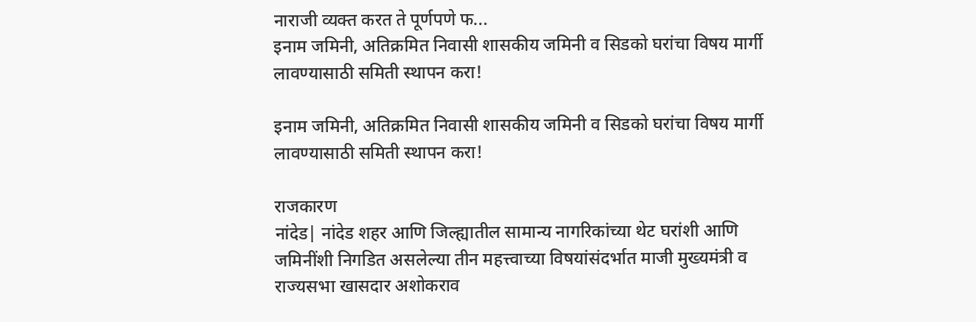नाराजी व्यक्त करत ते पूर्णपणे फ...
इनाम जमिनी, अतिक्रमित निवासी शासकीय जमिनी व सिडको घरांचा विषय मार्गी लावण्यासाठी समिती स्थापन करा!

इनाम जमिनी, अतिक्रमित निवासी शासकीय जमिनी व सिडको घरांचा विषय मार्गी लावण्यासाठी समिती स्थापन करा!

राजकारण
नांदेड| नांदेड शहर आणि जिल्ह्यातील सामान्य नागरिकांच्या थेट घरांशी आणि जमिनींशी निगडित असलेल्या तीन महत्त्वाच्या विषयांसंदर्भात माजी मुख्यमंत्री व राज्यसभा खासदार अशोकराव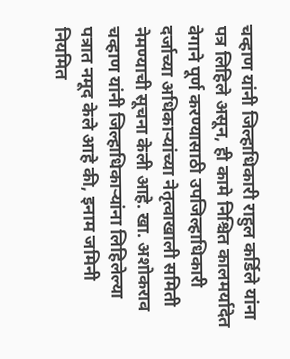चव्हाण यांनी जिल्हाधिकारी राहुल कर्डिले यांना पत्र लिहिले असून, ही कामे निश्चित कालमर्यादेत वेगाने पूर्ण करण्यासाठी उपजिल्हाधिकारी दर्जाच्या अधिकाऱ्यांच्या नेतृत्वाखाली समिती नेमण्याची सूचना केली आहे. खा. अशोकराव चव्हाण यांनी जिल्हाधिकाऱ्यांना लिहिलेल्या पत्रात नमूद केले आहे की, इनाम जमिनी नियमित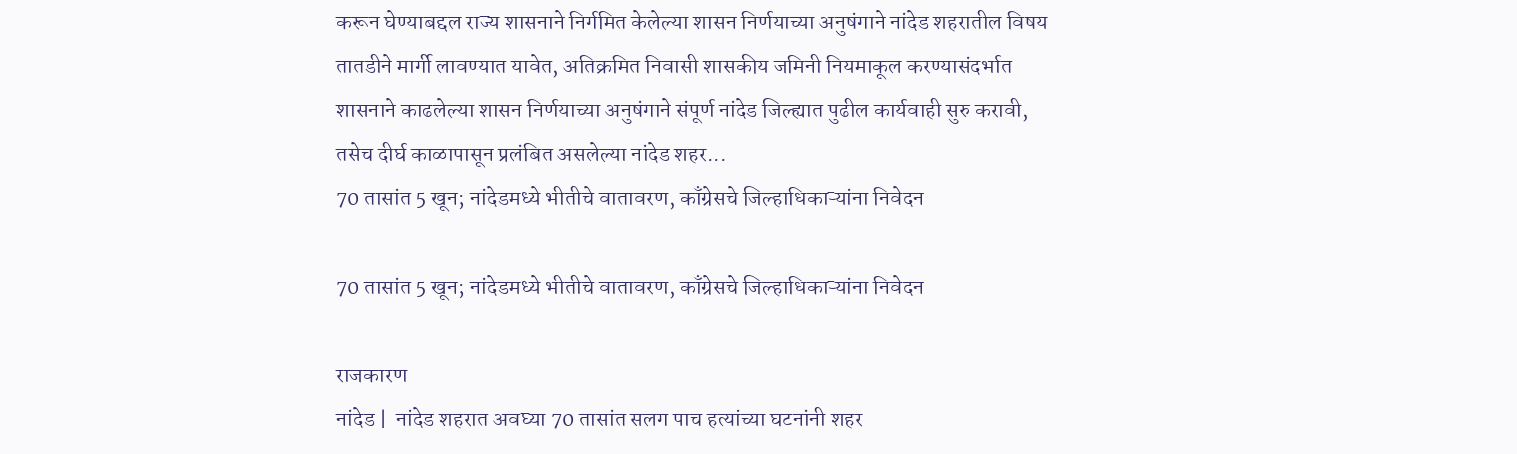करून घेण्याबद्दल राज्य शासनाने निर्गमित केलेल्या शासन निर्णयाच्या अनुषंगाने नांदेड शहरातील विषय तातडीने मार्गी लावण्यात यावेत, अतिक्रमित निवासी शासकीय जमिनी नियमाकूल करण्यासंदर्भात शासनाने काढलेल्या शासन निर्णयाच्या अनुषंगाने संपूर्ण नांदेड जिल्ह्यात पुढील कार्यवाही सुरु करावी, तसेच दीर्घ काळापासून प्रलंबित असलेल्या नांदेड शहर...
70 तासांत 5 खून; नांदेडमध्ये भीतीचे वातावरण, काँग्रेसचे जिल्हाधिकाऱ्यांना निवेदन

70 तासांत 5 खून; नांदेडमध्ये भीतीचे वातावरण, काँग्रेसचे जिल्हाधिकाऱ्यांना निवेदन

राजकारण
नांदेड |  नांदेड शहरात अवघ्या 70 तासांत सलग पाच हत्यांच्या घटनांनी शहर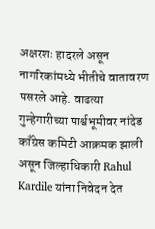अक्षरशः हादरले असून नागरिकांमध्ये भीतीचे वातावरण पसरले आहे. वाढत्या गुन्हेगारीच्या पार्श्वभूमीवर नांदेड काँग्रेस कमिटी आक्रमक झाली असून जिल्हाधिकारी Rahul Kardile यांना निवेदन देत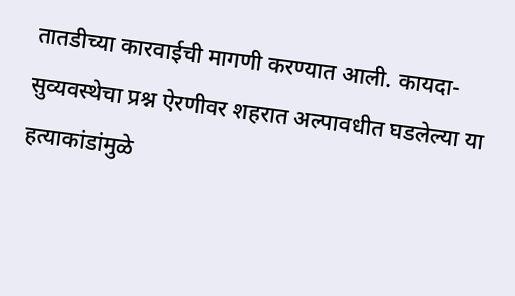तातडीच्या कारवाईची मागणी करण्यात आली. कायदा-सुव्यवस्थेचा प्रश्न ऐरणीवर शहरात अल्पावधीत घडलेल्या या हत्याकांडांमुळे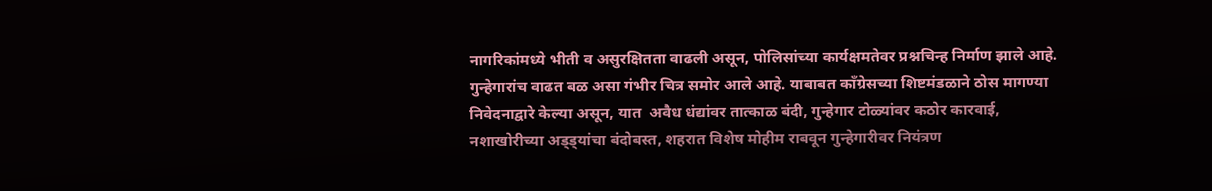नागरिकांमध्ये भीती व असुरक्षितता वाढली असून, पोलिसांच्या कार्यक्षमतेवर प्रश्नचिन्ह निर्माण झाले आहे. गुन्हेगारांच वाढत बळ असा गंभीर चित्र समोर आले आहे. याबाबत काँग्रेसच्या शिष्टमंडळाने ठोस मागण्या निवेदनाद्वारे केल्या असून, यात  अवैध धंद्यांवर तात्काळ बंदी, गुन्हेगार टोळ्यांवर कठोर कारवाई, नशाखोरीच्या अड्ड्यांचा बंदोबस्त, शहरात विशेष मोहीम राबवून गुन्हेगारीवर नियंत्रण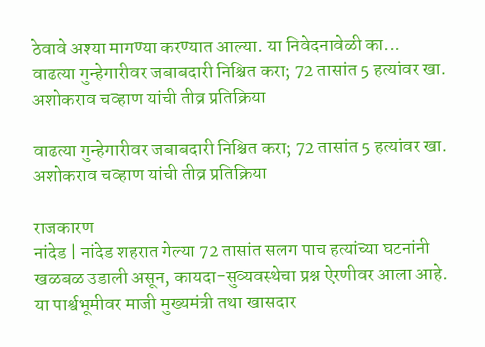ठेवावे अश्या मागण्या करण्यात आल्या. या निवेदनावेळी का...
वाढत्या गुन्हेगारीवर जबाबदारी निश्चित करा; 72 तासांत 5 हत्यांवर खा. अशोकराव चव्हाण यांची तीव्र प्रतिक्रिया

वाढत्या गुन्हेगारीवर जबाबदारी निश्चित करा; 72 तासांत 5 हत्यांवर खा. अशोकराव चव्हाण यांची तीव्र प्रतिक्रिया

राजकारण
नांदेड | नांदेड शहरात गेल्या 72 तासांत सलग पाच हत्यांच्या घटनांनी खळबळ उडाली असून, कायदा-सुव्यवस्थेचा प्रश्न ऐरणीवर आला आहे. या पार्श्वभूमीवर माजी मुख्यमंत्री तथा खासदार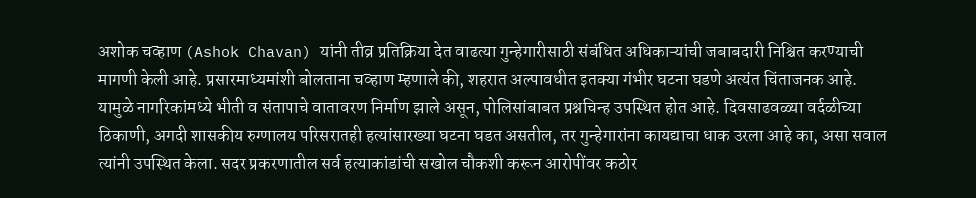अशोक चव्हाण (Ashok Chavan) यांनी तीव्र प्रतिक्रिया देत वाढत्या गुन्हेगारीसाठी संबंधित अधिकाऱ्यांची जबाबदारी निश्चित करण्याची मागणी केली आहे. प्रसारमाध्यमांशी बोलताना चव्हाण म्हणाले की, शहरात अल्पावधीत इतक्या गंभीर घटना घडणे अत्यंत चिंताजनक आहे. यामुळे नागरिकांमध्ये भीती व संतापाचे वातावरण निर्माण झाले असून, पोलिसांबाबत प्रश्नचिन्ह उपस्थित होत आहे. दिवसाढवळ्या वर्दळीच्या ठिकाणी, अगदी शासकीय रुग्णालय परिसरातही हत्यांसारख्या घटना घडत असतील, तर गुन्हेगारांना कायद्याचा धाक उरला आहे का, असा सवाल त्यांनी उपस्थित केला. सदर प्रकरणातील सर्व हत्याकांडांची सखोल चौकशी करून आरोपींवर कठोर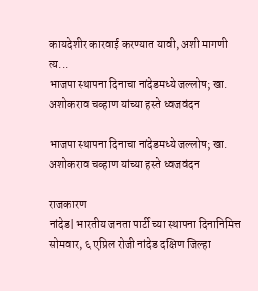कायदेशीर कारवाई करण्यात यावी, अशी मागणी त्य...
भाजपा स्थापना दिनाचा नांदेडमध्ये जल्लोष; खा. अशोकराव चव्हाण यांच्या हस्ते ध्वजवंदन

भाजपा स्थापना दिनाचा नांदेडमध्ये जल्लोष; खा. अशोकराव चव्हाण यांच्या हस्ते ध्वजवंदन

राजकारण
नांदेड| भारतीय जनता पार्टी च्या स्थापना दिनानिमित्त सोमवार, ६ एप्रिल रोजी नांदेड दक्षिण जिल्हा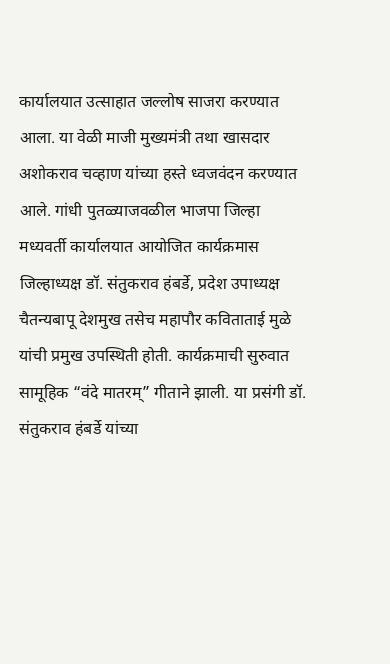कार्यालयात उत्साहात जल्लोष साजरा करण्यात आला. या वेळी माजी मुख्यमंत्री तथा खासदार अशोकराव चव्हाण यांच्या हस्ते ध्वजवंदन करण्यात आले. गांधी पुतळ्याजवळील भाजपा जिल्हा मध्यवर्ती कार्यालयात आयोजित कार्यक्रमास जिल्हाध्यक्ष डॉ. संतुकराव हंबर्डे, प्रदेश उपाध्यक्ष चैतन्यबापू देशमुख तसेच महापौर कविताताई मुळे यांची प्रमुख उपस्थिती होती. कार्यक्रमाची सुरुवात सामूहिक “वंदे मातरम्” गीताने झाली. या प्रसंगी डॉ. संतुकराव हंबर्डे यांच्या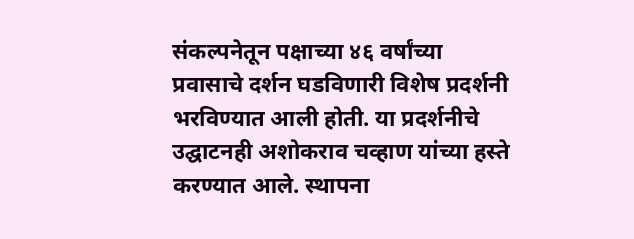संकल्पनेतून पक्षाच्या ४६ वर्षांच्या प्रवासाचे दर्शन घडविणारी विशेष प्रदर्शनी भरविण्यात आली होती. या प्रदर्शनीचे उद्घाटनही अशोकराव चव्हाण यांच्या हस्ते करण्यात आले. स्थापना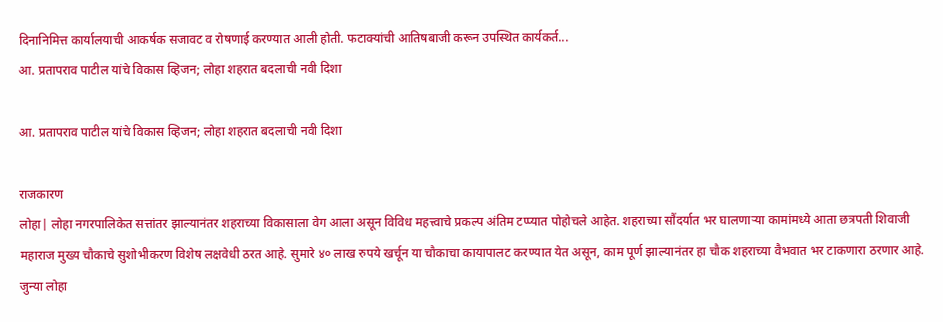दिनानिमित्त कार्यालयाची आकर्षक सजावट व रोषणाई करण्यात आली होती. फटाक्यांची आतिषबाजी करून उपस्थित कार्यकर्त...
आ. प्रतापराव पाटील यांचे विकास व्हिजन; लोहा शहरात बदलाची नवी दिशा

आ. प्रतापराव पाटील यांचे विकास व्हिजन; लोहा शहरात बदलाची नवी दिशा

राजकारण
लोहा| लोहा नगरपालिकेत सत्तांतर झाल्यानंतर शहराच्या विकासाला वेग आला असून विविध महत्त्वाचे प्रकल्प अंतिम टप्प्यात पोहोचले आहेत. शहराच्या सौंदर्यात भर घालणाऱ्या कामांमध्ये आता छत्रपती शिवाजी महाराज मुख्य चौकाचे सुशोभीकरण विशेष लक्षवेधी ठरत आहे. सुमारे ४० लाख रुपये खर्चून या चौकाचा कायापालट करण्यात येत असून, काम पूर्ण झाल्यानंतर हा चौक शहराच्या वैभवात भर टाकणारा ठरणार आहे. जुन्या लोहा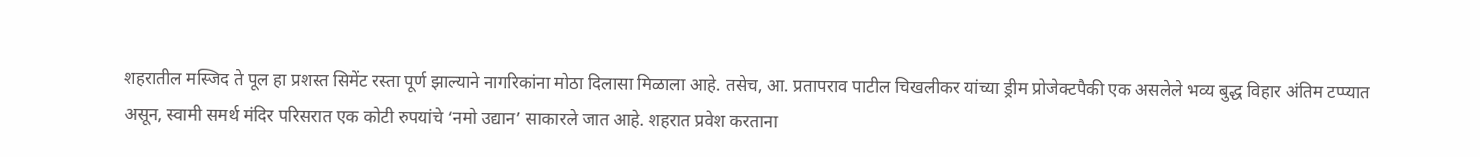शहरातील मस्जिद ते पूल हा प्रशस्त सिमेंट रस्ता पूर्ण झाल्याने नागरिकांना मोठा दिलासा मिळाला आहे. तसेच, आ. प्रतापराव पाटील चिखलीकर यांच्या ड्रीम प्रोजेक्टपैकी एक असलेले भव्य बुद्ध विहार अंतिम टप्प्यात असून, स्वामी समर्थ मंदिर परिसरात एक कोटी रुपयांचे ‘नमो उद्यान’ साकारले जात आहे. शहरात प्रवेश करताना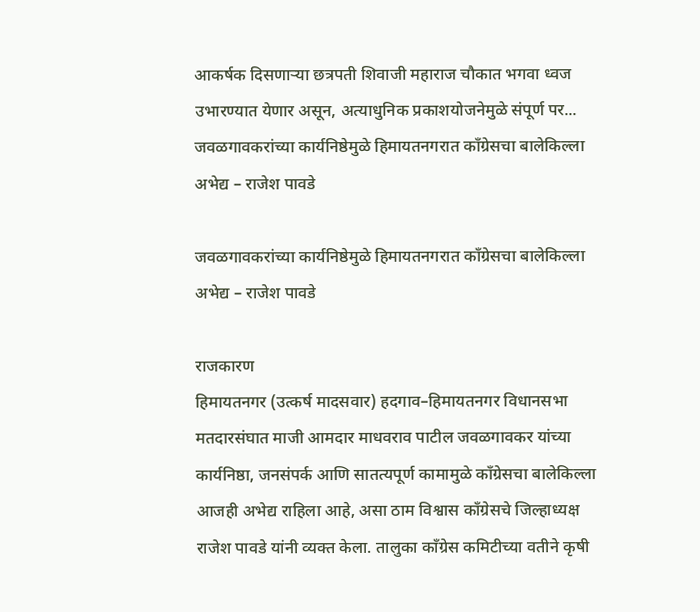आकर्षक दिसणाऱ्या छत्रपती शिवाजी महाराज चौकात भगवा ध्वज उभारण्यात येणार असून, अत्याधुनिक प्रकाशयोजनेमुळे संपूर्ण पर...
जवळगावकरांच्या कार्यनिष्ठेमुळे हिमायतनगरात काँग्रेसचा बालेकिल्ला अभेद्य – राजेश पावडे

जवळगावकरांच्या कार्यनिष्ठेमुळे हिमायतनगरात काँग्रेसचा बालेकिल्ला अभेद्य – राजेश पावडे

राजकारण
हिमायतनगर (उत्कर्ष मादसवार) हदगाव–हिमायतनगर विधानसभा मतदारसंघात माजी आमदार माधवराव पाटील जवळगावकर यांच्या कार्यनिष्ठा, जनसंपर्क आणि सातत्यपूर्ण कामामुळे काँग्रेसचा बालेकिल्ला आजही अभेद्य राहिला आहे, असा ठाम विश्वास काँग्रेसचे जिल्हाध्यक्ष राजेश पावडे यांनी व्यक्त केला. तालुका काँग्रेस कमिटीच्या वतीने कृषी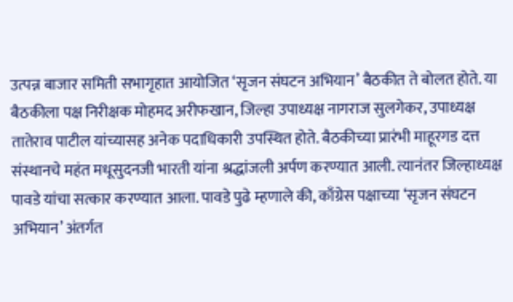उत्पन्न बाजार समिती सभागृहात आयोजित ‘सृजन संघटन अभियान’ बैठकीत ते बोलत होते. या बैठकीला पक्ष निरीक्षक मोहमद अरीफखान, जिल्हा उपाध्यक्ष नागराज सुलगेकर, उपाध्यक्ष तातेराव पाटील यांच्यासह अनेक पदाधिकारी उपस्थित होते. बैठकीच्या प्रारंभी माहूरगड दत्त संस्थानचे महंत मधूसुदनजी भारती यांना श्रद्धांजली अर्पण करण्यात आली. त्यानंतर जिल्हाध्यक्ष पावडे यांचा सत्कार करण्यात आला. पावडे पुढे म्हणाले की, काँग्रेस पक्षाच्या ‘सृजन संघटन अभियान’ अंतर्गत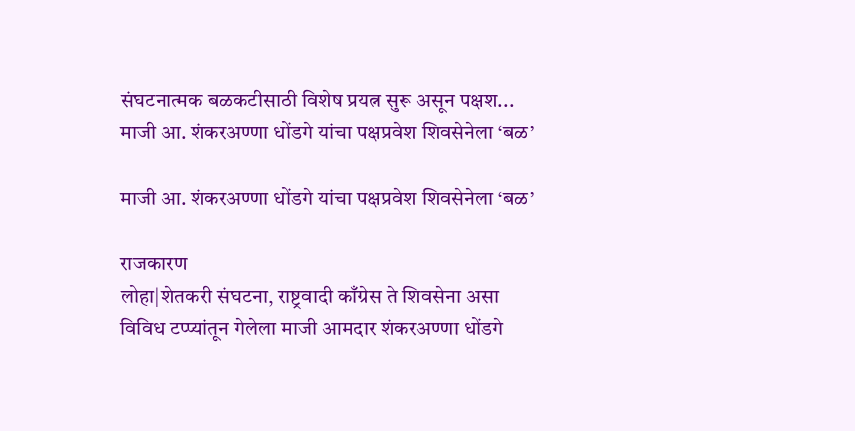संघटनात्मक बळकटीसाठी विशेष प्रयत्न सुरू असून पक्षश...
माजी आ. शंकरअण्णा धोंडगे यांचा पक्षप्रवेश शिवसेनेला ‘बळ’

माजी आ. शंकरअण्णा धोंडगे यांचा पक्षप्रवेश शिवसेनेला ‘बळ’

राजकारण
लोहा|शेतकरी संघटना, राष्ट्रवादी काँग्रेस ते शिवसेना असा विविध टप्प्यांतून गेलेला माजी आमदार शंकरअण्णा धोंडगे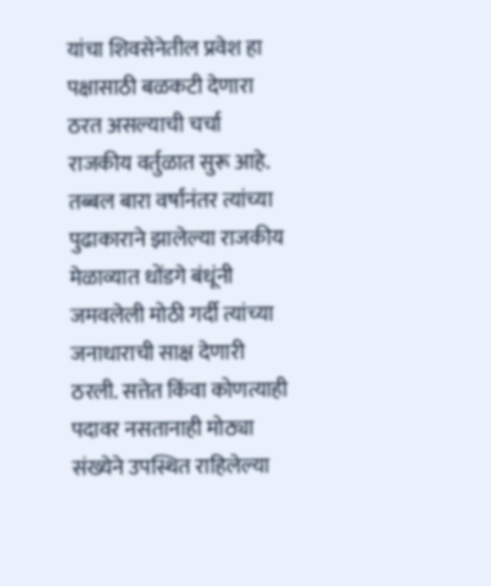यांचा शिवसेनेतील प्रवेश हा पक्षासाठी बळकटी देणारा ठरत असल्याची चर्चा राजकीय वर्तुळात सुरू आहे. तब्बल बारा वर्षांनंतर त्यांच्या पुढाकाराने झालेल्या राजकीय मेळाव्यात धोंडगे बंधूंनी जमवलेली मोठी गर्दी त्यांच्या जनाधाराची साक्ष देणारी ठरली. सत्तेत किंवा कोणत्याही पदावर नसतानाही मोठ्या संख्येने उपस्थित राहिलेल्या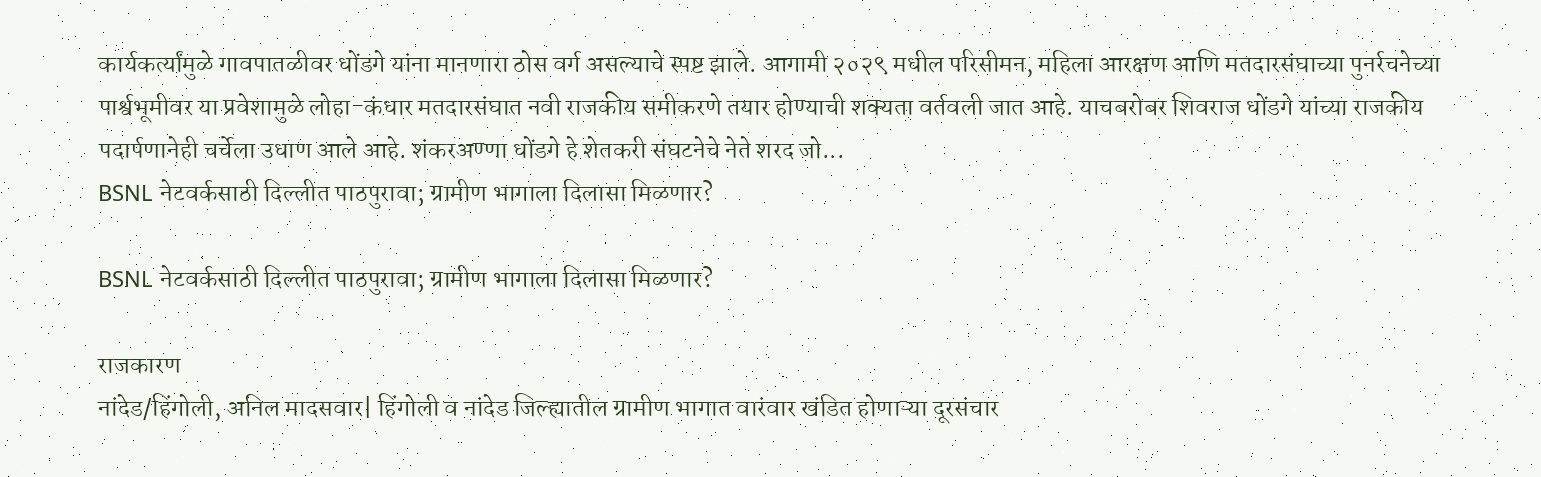कार्यकर्त्यांमुळे गावपातळीवर धोंडगे यांना मानणारा ठोस वर्ग असल्याचे स्पष्ट झाले. आगामी २०२९ मधील परिसीमन, महिला आरक्षण आणि मतदारसंघाच्या पुनर्रचनेच्या पार्श्वभूमीवर या प्रवेशामुळे लोहा-कंधार मतदारसंघात नवी राजकीय समीकरणे तयार होण्याची शक्यता वर्तवली जात आहे. याचबरोबर शिवराज धोंडगे यांच्या राजकीय पदार्पणानेही चर्चेला उधाण आले आहे. शंकरअण्णा धोंडगे हे शेतकरी संघटनेचे नेते शरद जो...
BSNL नेटवर्कसाठी दिल्लीत पाठपुरावा; ग्रामीण भागाला दिलासा मिळणार?

BSNL नेटवर्कसाठी दिल्लीत पाठपुरावा; ग्रामीण भागाला दिलासा मिळणार?

राजकारण
नांदेड/हिंगोली, अनिल मादसवार| हिंगोली व नांदेड जिल्ह्यातील ग्रामीण भागात वारंवार खंडित होणाऱ्या दूरसंचार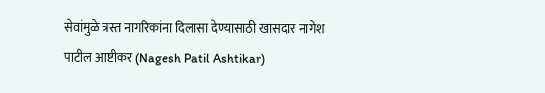सेवांमुळे त्रस्त नागरिकांना दिलासा देण्यासाठी खासदार नागेश पाटील आष्टीकर (Nagesh Patil Ashtikar)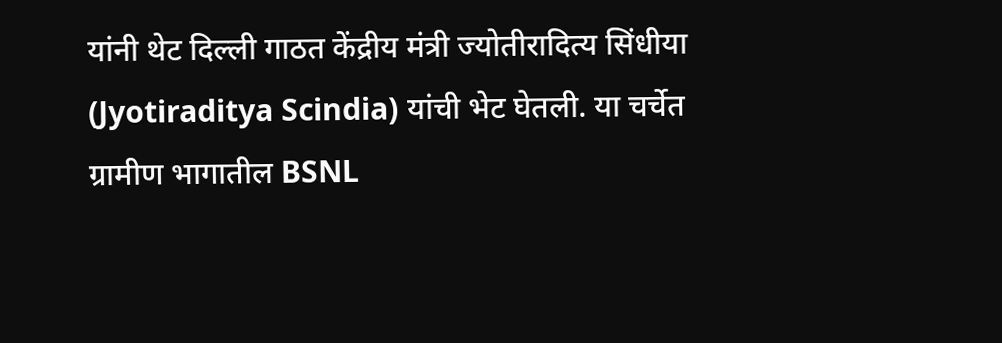यांनी थेट दिल्ली गाठत केंद्रीय मंत्री ज्योतीरादित्य सिंधीया (Jyotiraditya Scindia) यांची भेट घेतली. या चर्चेत ग्रामीण भागातील BSNL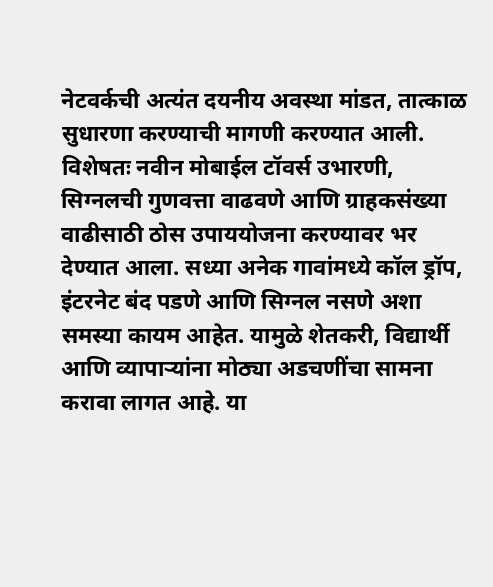नेटवर्कची अत्यंत दयनीय अवस्था मांडत, तात्काळ सुधारणा करण्याची मागणी करण्यात आली. विशेषतः नवीन मोबाईल टॉवर्स उभारणी, सिग्नलची गुणवत्ता वाढवणे आणि ग्राहकसंख्या वाढीसाठी ठोस उपाययोजना करण्यावर भर देण्यात आला. सध्या अनेक गावांमध्ये कॉल ड्रॉप, इंटरनेट बंद पडणे आणि सिग्नल नसणे अशा समस्या कायम आहेत. यामुळे शेतकरी, विद्यार्थी आणि व्यापाऱ्यांना मोठ्या अडचणींचा सामना करावा लागत आहे. या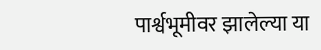पार्श्वभूमीवर झालेल्या या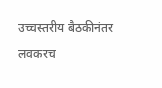उच्चस्तरीय बैठकीनंतर लवकरच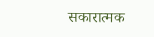सकारात्मक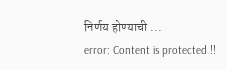निर्णय होण्याची ...
error: Content is protected !!